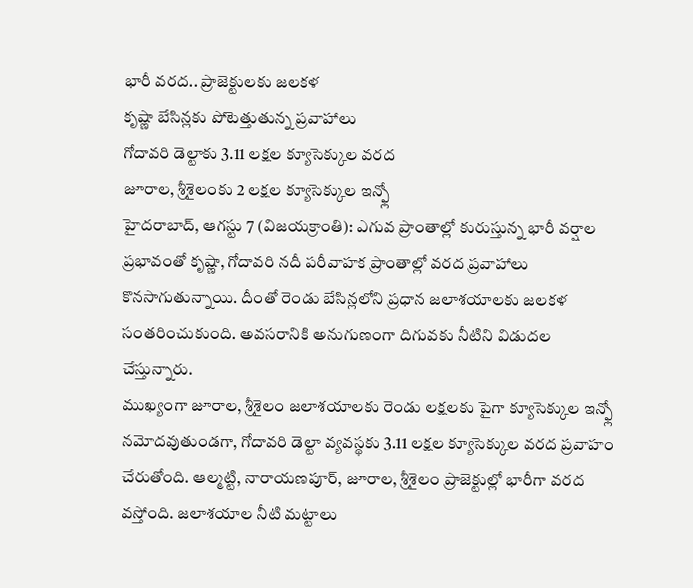భారీ వరద.. ప్రాజెక్టులకు జలకళ
కృష్ణా బేసిన్లకు పోటెత్తుతున్న ప్రవాహాలు
గోదావరి డెల్టాకు 3.11 లక్షల క్యూసెక్కుల వరద
జూరాల, శ్రీశైలంకు 2 లక్షల క్యూసెక్కుల ఇన్ఫ్లో
హైదరాబాద్, ఆగస్టు 7 (విజయక్రాంతి): ఎగువ ప్రాంతాల్లో కురుస్తున్న భారీ వర్షాల ప్రభావంతో కృష్ణా, గోదావరి నదీ పరీవాహక ప్రాంతాల్లో వరద ప్రవాహాలు కొనసాగుతున్నాయి. దీంతో రెండు బేసిన్లలోని ప్రధాన జలాశయాలకు జలకళ సంతరించుకుంది. అవసరానికి అనుగుణంగా దిగువకు నీటిని విడుదల చేస్తున్నారు.
ముఖ్యంగా జూరాల, శ్రీశైలం జలాశయాలకు రెండు లక్షలకు పైగా క్యూసెక్కుల ఇన్ఫ్లో నమోదవుతుండగా, గోదావరి డెల్టా వ్యవస్థకు 3.11 లక్షల క్యూసెక్కుల వరద ప్రవాహం చేరుతోంది. ఆల్మట్టి, నారాయణపూర్, జూరాల, శ్రీశైలం ప్రాజెక్టుల్లో భారీగా వరద వస్తోంది. జలాశయాల నీటి మట్టాలు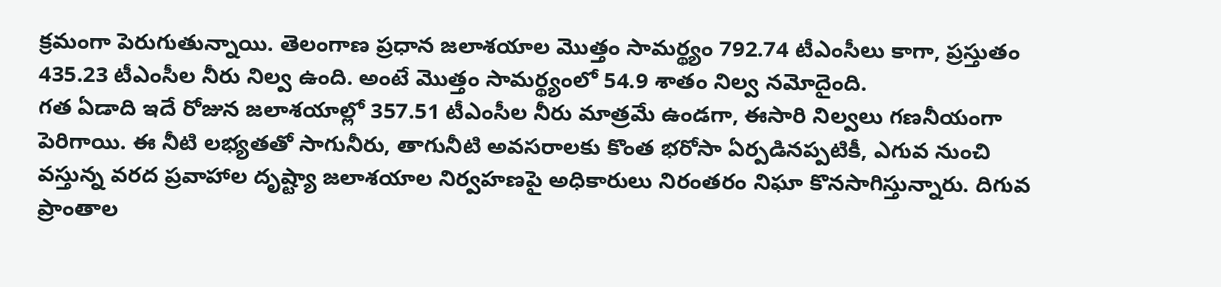క్రమంగా పెరుగుతున్నాయి. తెలంగాణ ప్రధాన జలాశయాల మొత్తం సామర్థ్యం 792.74 టీఎంసీలు కాగా, ప్రస్తుతం 435.23 టీఎంసీల నీరు నిల్వ ఉంది. అంటే మొత్తం సామర్థ్యంలో 54.9 శాతం నిల్వ నమోదైంది.
గత ఏడాది ఇదే రోజున జలాశయాల్లో 357.51 టీఎంసీల నీరు మాత్రమే ఉండగా, ఈసారి నిల్వలు గణనీయంగా పెరిగాయి. ఈ నీటి లభ్యతతో సాగునీరు, తాగునీటి అవసరాలకు కొంత భరోసా ఏర్పడినప్పటికీ, ఎగువ నుంచి వస్తున్న వరద ప్రవాహాల దృష్ట్యా జలాశయాల నిర్వహణపై అధికారులు నిరంతరం నిఘా కొనసాగిస్తున్నారు. దిగువ ప్రాంతాల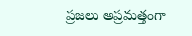ప్రజలు అప్రమత్తంగా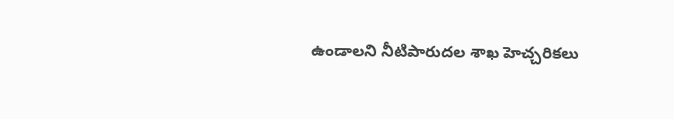ఉండాలని నీటిపారుదల శాఖ హెచ్చరికలు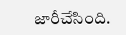జారీచేసింది.